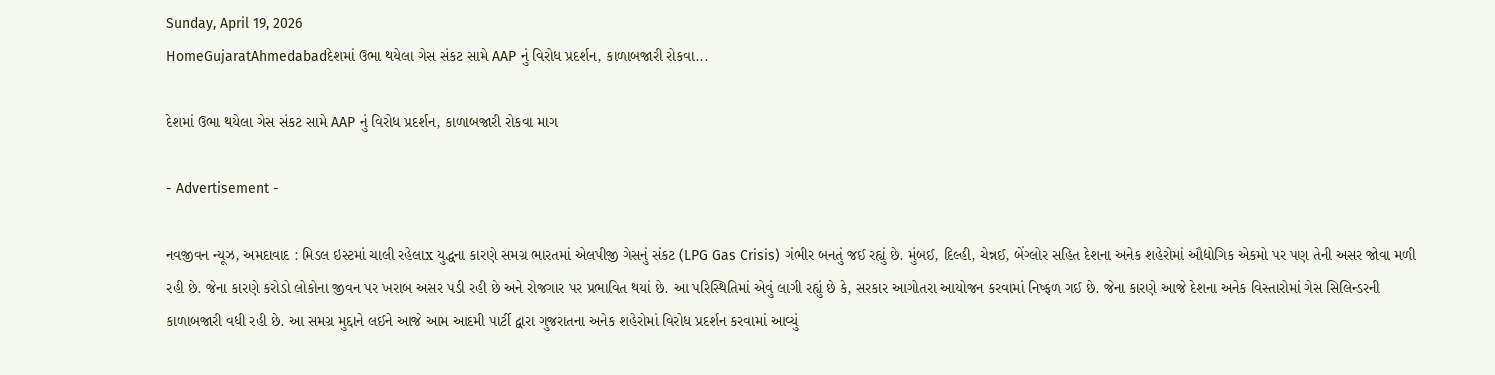Sunday, April 19, 2026
HomeGujaratAhmedabadદેશમાં ઉભા થયેલા ગેસ સંકટ સામે AAP નું વિરોધ પ્રદર્શન, કાળાબજારી રોકવા...

દેશમાં ઉભા થયેલા ગેસ સંકટ સામે AAP નું વિરોધ પ્રદર્શન, કાળાબજારી રોકવા માગ

- Advertisement -

નવજીવન ન્યૂઝ, અમદાવાદ : મિડલ ઇસ્ટમાં ચાલી રહેલાx યુદ્ધના કારણે સમગ્ર ભારતમાં એલપીજી ગેસનું સંકટ (LPG Gas Crisis) ગંભીર બનતું જઈ રહ્યું છે. મુંબઈ, દિલ્હી, ચેન્નઈ, બેંગ્લોર સહિત દેશના અનેક શહેરોમાં ઔદ્યોગિક એકમો પર પણ તેની અસર જોવા મળી રહી છે. જેના કારણે કરોડો લોકોના જીવન પર ખરાબ અસર પડી રહી છે અને રોજગાર પર પ્રભાવિત થયાં છે. આ પરિસ્થિતિમાં એવું લાગી રહ્યું છે કે, સરકાર આગોતરા આયોજન કરવામાં નિષ્ફળ ગઈ છે. જેના કારણે આજે દેશના અનેક વિસ્તારોમાં ગેસ સિલિન્ડરની કાળાબજારી વધી રહી છે. આ સમગ્ર મુદ્દાને લઈને આજે આમ આદમી પાર્ટી દ્વારા ગુજરાતના અનેક શહેરોમાં વિરોધ પ્રદર્શન કરવામાં આવ્યું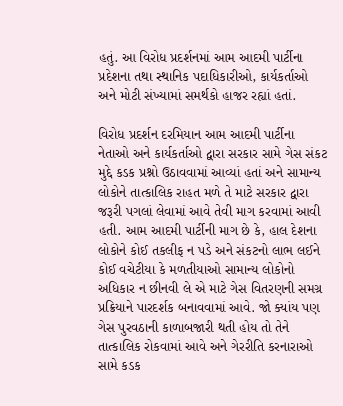હતું. આ વિરોધ પ્રદર્શનમાં આમ આદમી પાર્ટીના પ્રદેશના તથા સ્થાનિક પદાધિકારીઓ, કાર્યકર્તાઓ અને મોટી સંખ્યામાં સમર્થકો હાજર રહ્યાં હતાં.

વિરોધ પ્રદર્શન દરમિયાન આમ આદમી પાર્ટીના નેતાઓ અને કાર્યકર્તાઓ દ્વારા સરકાર સામે ગેસ સંકટ મુદ્દે કડક પ્રશ્નો ઉઠાવવામાં આવ્યાં હતાં અને સામાન્ય લોકોને તાત્કાલિક રાહત મળે તે માટે સરકાર દ્વારા જરૂરી પગલાં લેવામાં આવે તેવી માગ કરવામાં આવી હતી. આમ આદમી પાર્ટીની માગ છે કે, હાલ દેશના લોકોને કોઈ તકલીફ ન પડે અને સંકટનો લાભ લઈને કોઈ વચેટીયા કે મળતીયાઓ સામાન્ય લોકોનો અધિકાર ન છીનવી લે એ માટે ગેસ વિતરણની સમગ્ર પ્રક્રિયાને પારદર્શક બનાવવામાં આવે. જો ક્યાંય પણ ગેસ પુરવઠાની કાળાબજારી થતી હોય તો તેને તાત્કાલિક રોકવામાં આવે અને ગેરરીતિ કરનારાઓ સામે કડક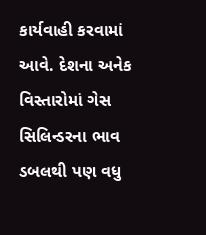કાર્યવાહી કરવામાં આવે. દેશના અનેક વિસ્તારોમાં ગેસ સિલિન્ડરના ભાવ ડબલથી પણ વધુ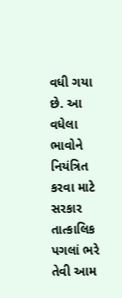વધી ગયા છે. આ વધેલા ભાવોને નિયંત્રિત કરવા માટે સરકાર તાત્કાલિક પગલાં ભરે તેવી આમ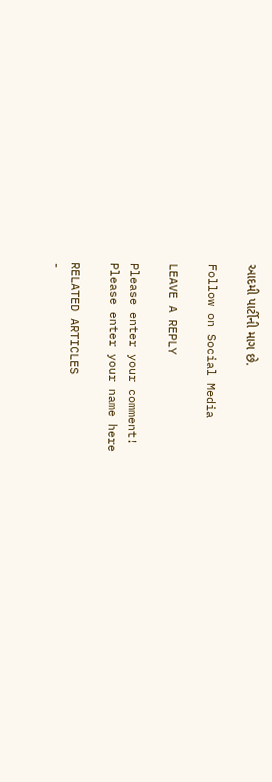આદમી પાર્ટીની માગ છે.

Follow on Social Media

LEAVE A REPLY

Please enter your comment!
Please enter your name here

RELATED ARTICLES
-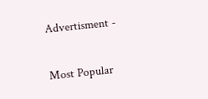Advertisment -

Most Popular